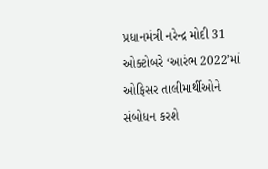પ્રધાનમંત્રી નરેન્દ્ર મોદી 31 ઓક્ટોબરે ‘આરંભ 2022’માં ઓફિસર તાલીમાર્થીઓને સંબોધન કરશે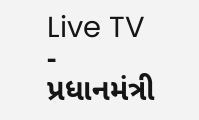Live TV
-
પ્રધાનમંત્રી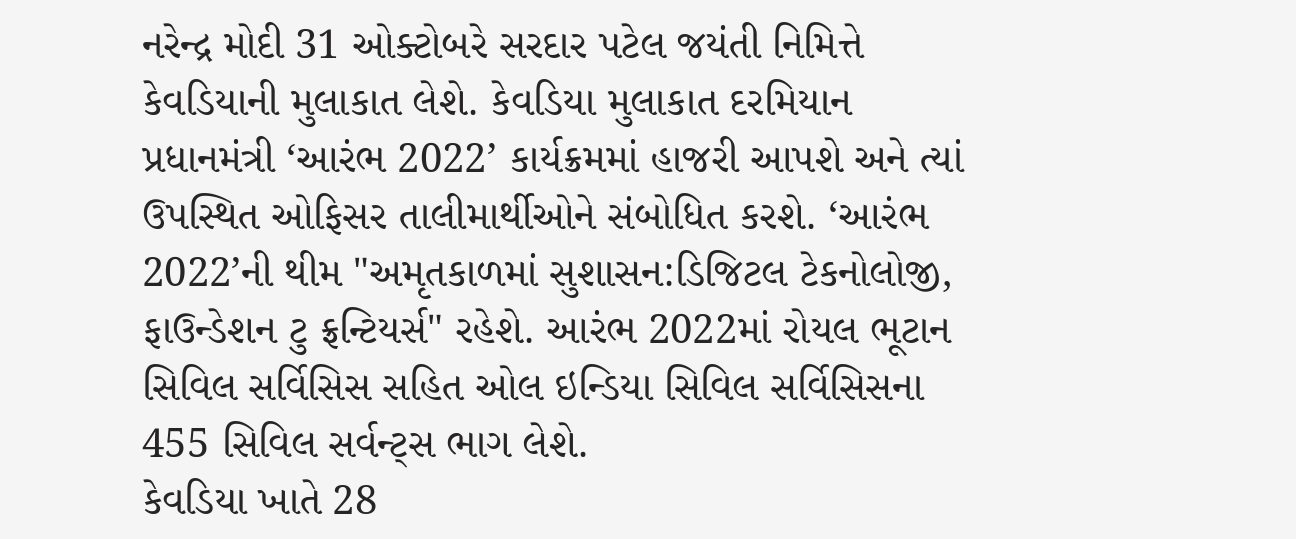નરેન્દ્ર મોદી 31 ઓક્ટોબરે સરદાર પટેલ જયંતી નિમિત્તે કેવડિયાની મુલાકાત લેશે. કેવડિયા મુલાકાત દરમિયાન પ્રધાનમંત્રી ‘આરંભ 2022’ કાર્યક્રમમાં હાજરી આપશે અને ત્યાં ઉપસ્થિત ઓફિસર તાલીમાર્થીઓને સંબોધિત કરશે. ‘આરંભ 2022’ની થીમ "અમૃતકાળમાં સુશાસન:ડિજિટલ ટેકનોલોજી, ફાઉન્ડેશન ટુ ફ્રન્ટિયર્સ" રહેશે. આરંભ 2022માં રોયલ ભૂટાન સિવિલ સર્વિસિસ સહિત ઓલ ઇન્ડિયા સિવિલ સર્વિસિસના 455 સિવિલ સર્વન્ટ્સ ભાગ લેશે.
કેવડિયા ખાતે 28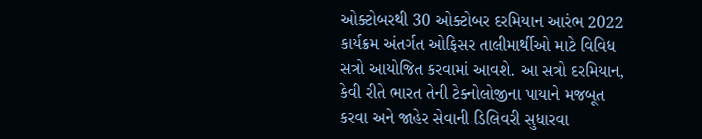ઓક્ટોબરથી 30 ઓક્ટોબર દરમિયાન આરંભ 2022 કાર્યક્રમ અંતર્ગત ઓફિસર તાલીમાર્થીઓ માટે વિવિધ સત્રો આયોજિત કરવામાં આવશે. આ સત્રો દરમિયાન, કેવી રીતે ભારત તેની ટેક્નોલોજીના પાયાને મજબૂત કરવા અને જાહેર સેવાની ડિલિવરી સુધારવા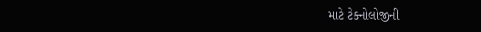માટે ટેક્નોલોજીની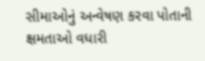સીમાઓનું અન્વેષણ કરવા પોતાની ક્ષમતાઓ વધારી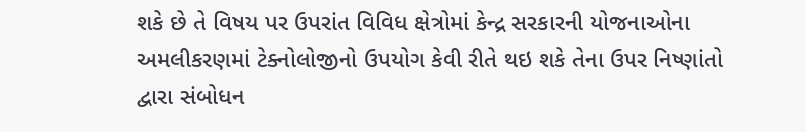શકે છે તે વિષય પર ઉપરાંત વિવિધ ક્ષેત્રોમાં કેન્દ્ર સરકારની યોજનાઓના અમલીકરણમાં ટેક્નોલોજીનો ઉપયોગ કેવી રીતે થઇ શકે તેના ઉપર નિષ્ણાંતો દ્વારા સંબોધન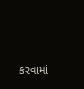કરવામાં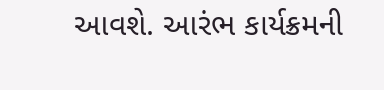આવશે. આરંભ કાર્યક્રમની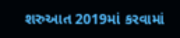શરુઆત 2019માં કરવામાં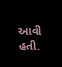આવી હતી.